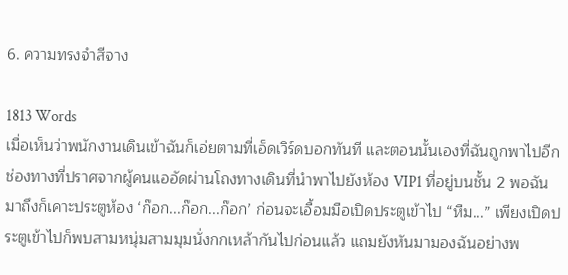6. ความทรงจำสีจาง

1813 Words
เมื่อเห็นว่าพนักงานเดินเข้าฉันก็เอ่ยตามที่เอ็ดเวิร์ดบอกทันที และตอนนั้นเองที่ฉันถูกพาไปอีกช่องทางที่ปราศจากผู้คนแออัดผ่านโถงทางเดินที่นำพาไปยังห้อง VIP1 ที่อยู่บนชั้น 2 พอฉันมาถึงก็เคาะประตูห้อง ‘ก๊อก...ก๊อก...ก๊อก’ ก่อนจะเอื้อมมือเปิดประตูเข้าไป “หืม...” เพียงเปิดประตูเข้าไปก็พบสามหนุ่มสามมุมนั่งกกเหล้ากันไปก่อนแล้ว แถมยังหันมามองฉันอย่างพ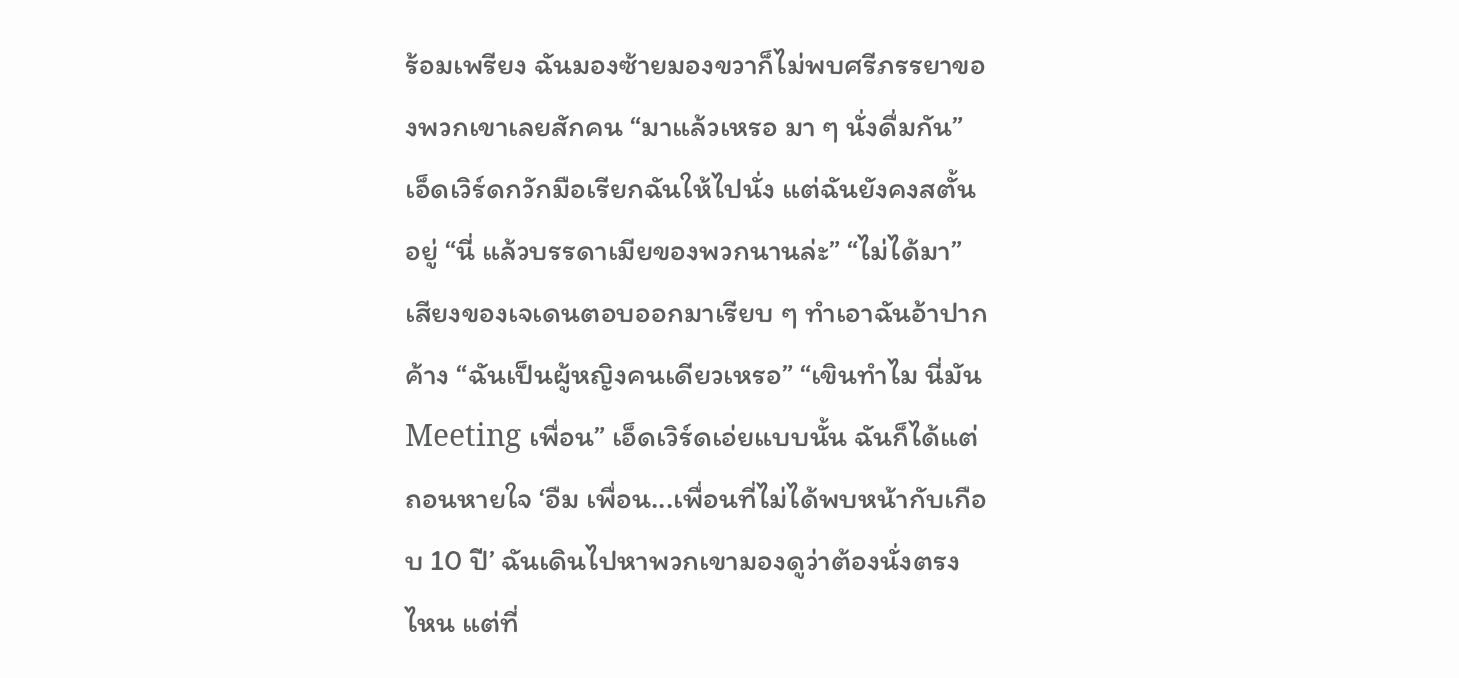ร้อมเพรียง ฉันมองซ้ายมองขวาก็ไม่พบศรีภรรยาของพวกเขาเลยสักคน “มาแล้วเหรอ มา ๆ นั่งดื่มกัน” เอ็ดเวิร์ดกวักมือเรียกฉันให้ไปนั่ง แต่ฉันยังคงสตั้นอยู่ “นี่ แล้วบรรดาเมียของพวกนานล่ะ” “ไม่ได้มา” เสียงของเจเดนตอบออกมาเรียบ ๆ ทำเอาฉันอ้าปากค้าง “ฉันเป็นผู้หญิงคนเดียวเหรอ” “เขินทำไม นี่มัน Meeting เพื่อน” เอ็ดเวิร์ดเอ่ยแบบนั้น ฉันก็ได้แต่ถอนหายใจ ‘อืม เพื่อน...เพื่อนที่ไม่ได้พบหน้ากับเกือบ 10 ปี’ ฉันเดินไปหาพวกเขามองดูว่าต้องนั่งตรงไหน แต่ที่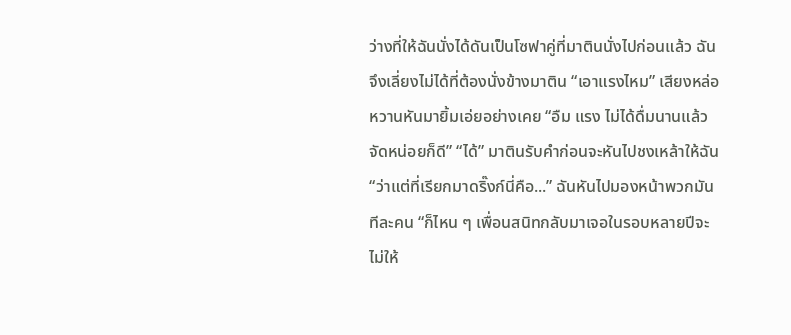ว่างที่ให้ฉันนั่งได้ดันเป็นโซฟาคู่ที่มาตินนั่งไปก่อนแล้ว ฉันจึงเลี่ยงไม่ได้ที่ต้องนั่งข้างมาติน “เอาแรงไหม” เสียงหล่อหวานหันมายิ้มเอ่ยอย่างเคย “อืม แรง ไม่ได้ดื่มนานแล้วจัดหน่อยก็ดี” “ได้” มาตินรับคำก่อนจะหันไปชงเหล้าให้ฉัน “ว่าแต่ที่เรียกมาดริ๊งก์นี่คือ...” ฉันหันไปมองหน้าพวกมันทีละคน “ก็ไหน ๆ เพื่อนสนิทกลับมาเจอในรอบหลายปีจะไม่ให้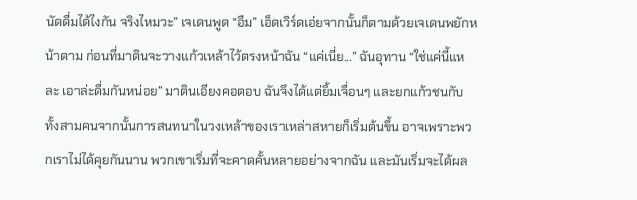นัดดื่มได้ไงกัน จริงไหมวะ” เจเดนพูด “อืม” เอ็ดเวิร์ดเอ่ยจากนั้นก็ตามด้วยเจเดนพยักหน้าตาม ก่อนที่มาตินจะวางแก้วเหล้าไว้ตรงหน้าฉัน “แค่เนี่ย...” ฉันอุทาน “ใช่แค่นี้แหละ เอาล่ะดื่มกันหน่อย” มาตินเอียงคอตอบ ฉันจึงได้แต่ยิ้มเจื่อนๆ และยกแก้วชนกับทั้งสามคนจากนั้นการสนทนาในวงเหล้าของเราเหล่าสหายก็เริ่มต้นขึ้น อาจเพราะพวกเราไม่ได้คุยกันนาน พวกเขาเริ่มที่จะคาดคั้นหลายอย่างจากฉัน และมันเริ่มจะได้ผล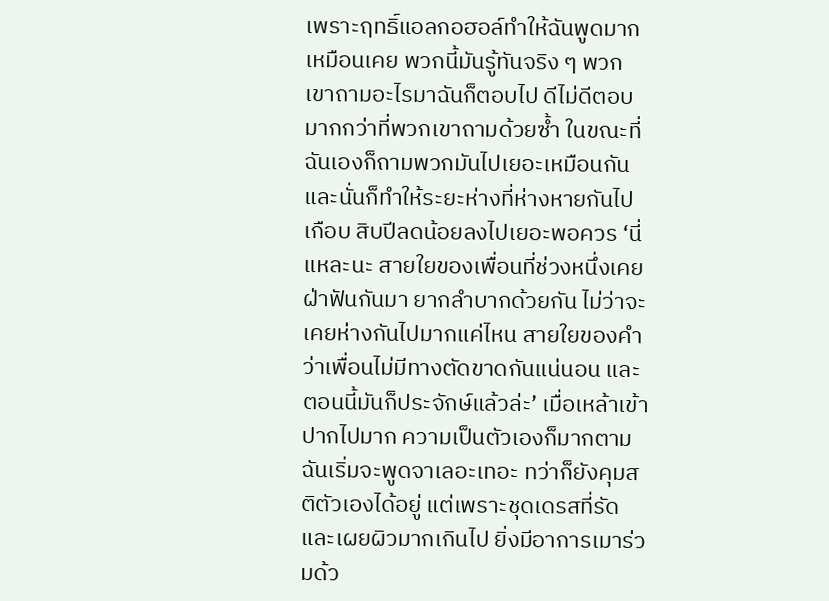เพราะฤทธิ์แอลกอฮอล์ทำให้ฉันพูดมากเหมือนเคย พวกนี้มันรู้ทันจริง ๆ พวกเขาถามอะไรมาฉันก็ตอบไป ดีไม่ดีตอบมากกว่าที่พวกเขาถามด้วยซ้ำ ในขณะที่ฉันเองก็ถามพวกมันไปเยอะเหมือนกัน และนั่นก็ทำให้ระยะห่างที่ห่างหายกันไปเกือบ สิบปีลดน้อยลงไปเยอะพอควร ‘นี่แหละนะ สายใยของเพื่อนที่ช่วงหนึ่งเคยฝ่าฟันกันมา ยากลำบากด้วยกัน ไม่ว่าจะเคยห่างกันไปมากแค่ไหน สายใยของคำว่าเพื่อนไม่มีทางตัดขาดกันแน่นอน และตอนนี้มันก็ประจักษ์แล้วล่ะ’ เมื่อเหล้าเข้าปากไปมาก ความเป็นตัวเองก็มากตาม ฉันเริ่มจะพูดจาเลอะเทอะ ทว่าก็ยังคุมสติตัวเองได้อยู่ แต่เพราะชุดเดรสที่รัดและเผยผิวมากเกินไป ยิ่งมีอาการเมาร่วมด้ว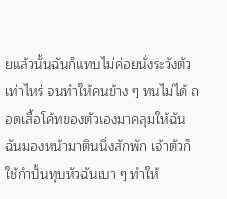ยแล้วนั้นฉันก็แทบไม่ค่อยนั่งระวังตัวเท่าไหร่ จนทำให้คนข้าง ๆ ทนไม่ได้ ถอดเสื้อโค้ทของตัวเองมาคลุมให้ฉัน ฉันมองหน้ามาตินนิ่งสักพัก เจ้าตัวก็ใช้กำปั้นทุบหัวฉันเบา ๆ ทำให้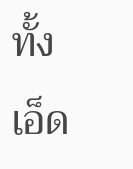ทั้งเอ็ด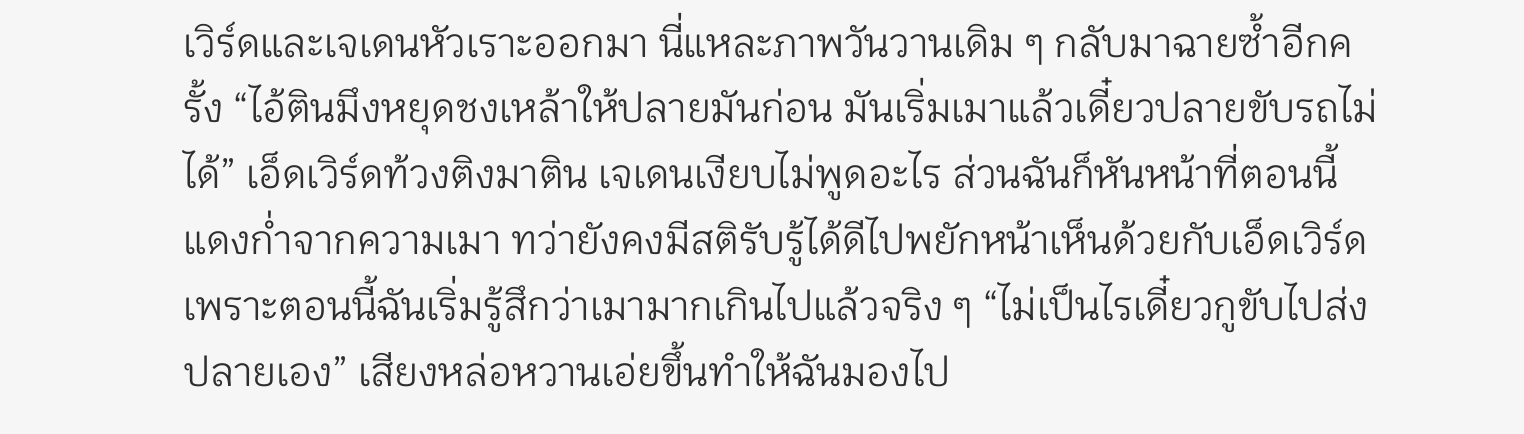เวิร์ดและเจเดนหัวเราะออกมา นี่แหละภาพวันวานเดิม ๆ กลับมาฉายซ้ำอีกครั้ง “ไอ้ตินมึงหยุดชงเหล้าให้ปลายมันก่อน มันเริ่มเมาแล้วเดี๋ยวปลายขับรถไม่ได้” เอ็ดเวิร์ดท้วงติงมาติน เจเดนเงียบไม่พูดอะไร ส่วนฉันก็หันหน้าที่ตอนนี้แดงก่ำจากความเมา ทว่ายังคงมีสติรับรู้ได้ดีไปพยักหน้าเห็นด้วยกับเอ็ดเวิร์ด เพราะตอนนี้ฉันเริ่มรู้สึกว่าเมามากเกินไปแล้วจริง ๆ “ไม่เป็นไรเดี๋ยวกูขับไปส่งปลายเอง” เสียงหล่อหวานเอ่ยขึ้นทำให้ฉันมองไป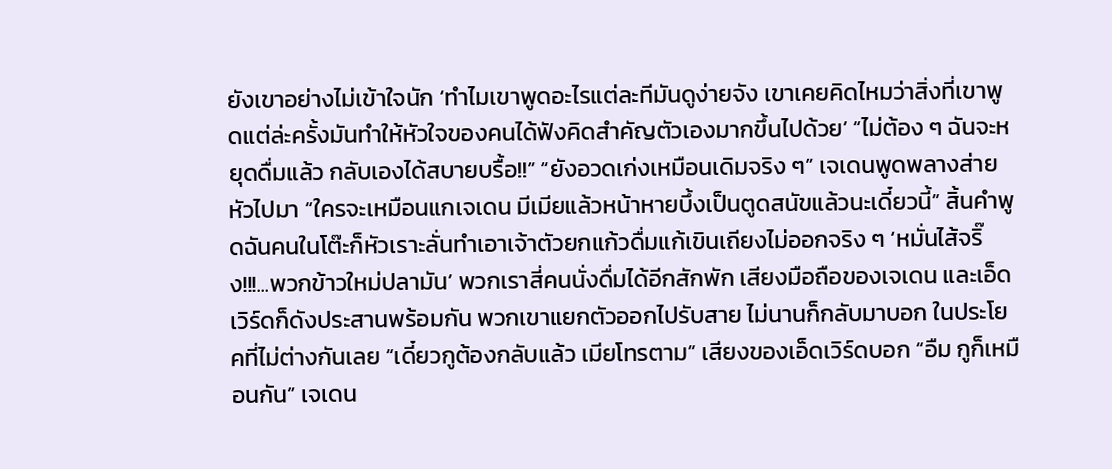ยังเขาอย่างไม่เข้าใจนัก ‘ทำไมเขาพูดอะไรแต่ละทีมันดูง่ายจัง เขาเคยคิดไหมว่าสิ่งที่เขาพูดแต่ล่ะครั้งมันทำให้หัวใจของคนได้ฟังคิดสำคัญตัวเองมากขึ้นไปด้วย’ “ไม่ต้อง ๆ ฉันจะหยุดดื่มแล้ว กลับเองได้สบายบรื้อ!!” “ยังอวดเก่งเหมือนเดิมจริง ๆ” เจเดนพูดพลางส่ายหัวไปมา “ใครจะเหมือนแกเจเดน มีเมียแล้วหน้าหายบึ้งเป็นตูดสนัขแล้วนะเดี๋ยวนี้” สิ้นคำพูดฉันคนในโต๊ะก็หัวเราะลั่นทำเอาเจ้าตัวยกแก้วดื่มแก้เขินเถียงไม่ออกจริง ๆ ‘หมั่นไส้จริ๊ง!!!...พวกข้าวใหม่ปลามัน’ พวกเราสี่คนนั่งดื่มได้อีกสักพัก เสียงมือถือของเจเดน และเอ็ดเวิร์ดก็ดังประสานพร้อมกัน พวกเขาแยกตัวออกไปรับสาย ไม่นานก็กลับมาบอก ในประโยคที่ไม่ต่างกันเลย “เดี๋ยวกูต้องกลับแล้ว เมียโทรตาม” เสียงของเอ็ดเวิร์ดบอก “อืม กูก็เหมือนกัน” เจเดน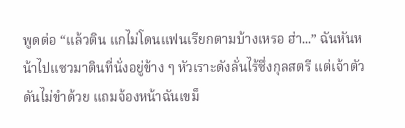พูดต่อ “แล้วติน แกไม่โดนแฟนเรียกตามบ้างเหรอ ฮ่า...” ฉันหันหน้าไปแซวมาตินที่นั่งอยู่ข้าง ๆ หัวเราะดังลั่นไร้ซึ่งกุลสตรี แต่เจ้าตัวดันไม่ขำด้วย แถมจ้องหน้าฉันเขม็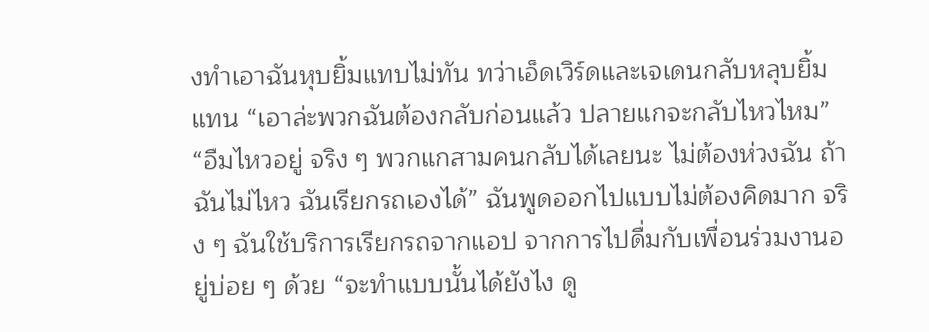งทำเอาฉันหุบยิ้มแทบไม่ทัน ทว่าเอ็ดเวิร์ดและเจเดนกลับหลุบยิ้มแทน “เอาล่ะพวกฉันต้องกลับก่อนแล้ว ปลายแกจะกลับไหวไหม” “อืมไหวอยู่ จริง ๆ พวกแกสามคนกลับได้เลยนะ ไม่ต้องห่วงฉัน ถ้าฉันไม่ไหว ฉันเรียกรถเองได้” ฉันพูดออกไปแบบไม่ต้องคิดมาก จริง ๆ ฉันใช้บริการเรียกรถจากแอป จากการไปดื่มกับเพื่อนร่วมงานอยู่บ่อย ๆ ด้วย “จะทำแบบนั้นได้ยังไง ดู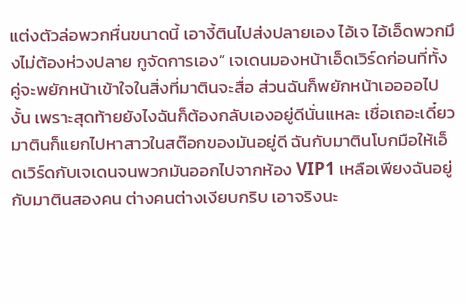แต่งตัวล่อพวกหื่นขนาดนี้ เอางี้ตินไปส่งปลายเอง ไอ้เจ ไอ้เอ็ดพวกมึงไม่ต้องห่วงปลาย กูจัดการเอง” เจเดนมองหน้าเอ็ดเวิร์ดก่อนที่ทั้งคู่จะพยักหน้าเข้าใจในสิ่งที่มาตินจะสื่อ ส่วนฉันก็พยักหน้าเออออไปงั้น เพราะสุดท้ายยังไงฉันก็ต้องกลับเองอยู่ดีนั่นแหละ เชื่อเถอะเดี๋ยวมาตินก็แยกไปหาสาวในสต๊อกของมันอยู่ดี ฉันกับมาตินโบกมือให้เอ็ดเวิร์ดกับเจเดนจนพวกมันออกไปจากห้อง VIP1 เหลือเพียงฉันอยู่กับมาตินสองคน ต่างคนต่างเงียบกริบ เอาจริงนะ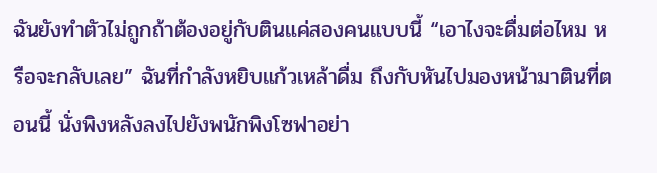ฉันยังทำตัวไม่ถูกถ้าต้องอยู่กับตินแค่สองคนแบบนี้ “เอาไงจะดื่มต่อไหม หรือจะกลับเลย” ฉันที่กำลังหยิบแก้วเหล้าดื่ม ถึงกับหันไปมองหน้ามาตินที่ตอนนี้ นั่งพิงหลังลงไปยังพนักพิงโซฟาอย่า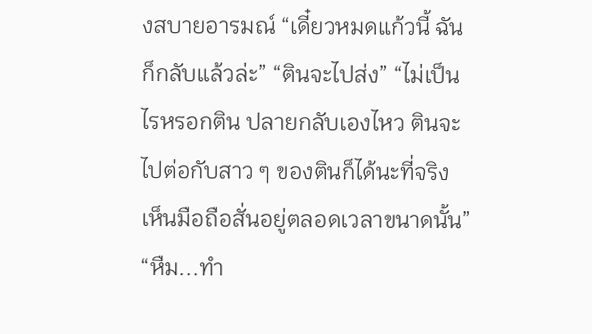งสบายอารมณ์ “เดี๋ยวหมดแก้วนี้ ฉันก็กลับแล้วล่ะ” “ตินจะไปส่ง” “ไม่เป็นไรหรอกติน ปลายกลับเองไหว ตินจะไปต่อกับสาว ๆ ของตินก็ได้นะที่จริง เห็นมือถือสั่นอยู่ตลอดเวลาขนาดนั้น” “หืม...ทำ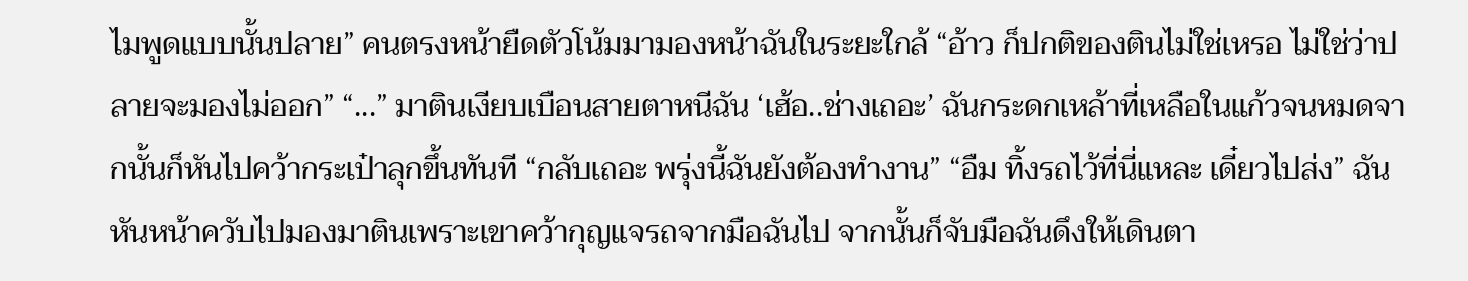ไมพูดแบบนั้นปลาย” คนตรงหน้ายืดตัวโน้มมามองหน้าฉันในระยะใกล้ “อ้าว ก็ปกติของตินไม่ใช่เหรอ ไม่ใช่ว่าปลายจะมองไม่ออก” “...” มาตินเงียบเบือนสายตาหนีฉัน ‘เฮ้อ..ช่างเถอะ’ ฉันกระดกเหล้าที่เหลือในแก้วจนหมดจากนั้นก็หันไปคว้ากระเป๋าลุกขึ้นทันที “กลับเถอะ พรุ่งนี้ฉันยังต้องทำงาน” “อืม ทิ้งรถไว้ที่นี่แหละ เดี๋ยวไปส่ง” ฉันหันหน้าควับไปมองมาตินเพราะเขาคว้ากุญแจรถจากมือฉันไป จากนั้นก็จับมือฉันดึงให้เดินตา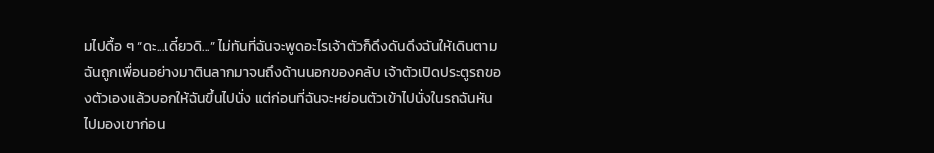มไปดื้อ ๆ “ดะ...เดี๋ยวดิ...” ไม่ทันที่ฉันจะพูดอะไรเจ้าตัวก็ดึงดันดึงฉันให้เดินตาม ฉันถูกเพื่อนอย่างมาตินลากมาจนถึงด้านนอกของคลับ เจ้าตัวเปิดประตูรถของตัวเองแล้วบอกให้ฉันขึ้นไปนั่ง แต่ก่อนที่ฉันจะหย่อนตัวเข้าไปนั่งในรถฉันหันไปมองเขาก่อน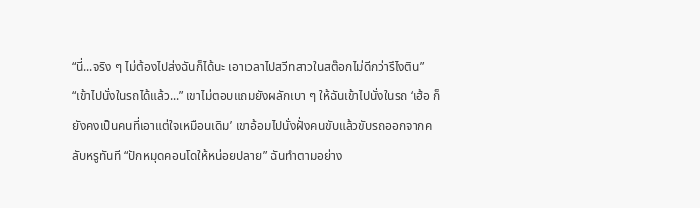“นี่...จริง ๆ ไม่ต้องไปส่งฉันก็ได้นะ เอาเวลาไปสวีทสาวในสต๊อกไม่ดีกว่ารึไงติน” “เข้าไปนั่งในรถได้แล้ว...” เขาไม่ตอบแถมยังผลักเบา ๆ ให้ฉันเข้าไปนั่งในรถ ‘เฮ้อ ก็ยังคงเป็นคนที่เอาแต่ใจเหมือนเดิม’ เขาอ้อมไปนั่งฝั่งคนขับแล้วขับรถออกจากคลับหรูทันที “ปักหมุดคอนโดให้หน่อยปลาย” ฉันทำตามอย่าง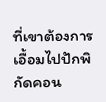ที่เขาต้องการ เอื้อมไปปักพิกัดคอน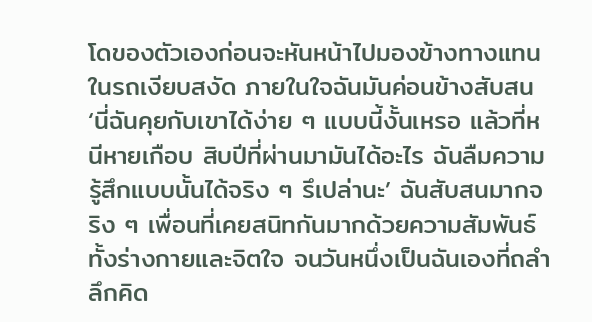โดของตัวเองก่อนจะหันหน้าไปมองข้างทางแทน ในรถเงียบสงัด ภายในใจฉันมันค่อนข้างสับสน ‘นี่ฉันคุยกับเขาได้ง่าย ๆ แบบนี้งั้นเหรอ แล้วที่หนีหายเกือบ สิบปีที่ผ่านมามันได้อะไร ฉันลืมความรู้สึกแบบนั้นได้จริง ๆ รึเปล่านะ’ ฉันสับสนมากจริง ๆ เพื่อนที่เคยสนิทกันมากด้วยความสัมพันธ์ทั้งร่างกายและจิตใจ จนวันหนึ่งเป็นฉันเองที่ถลำลึกคิด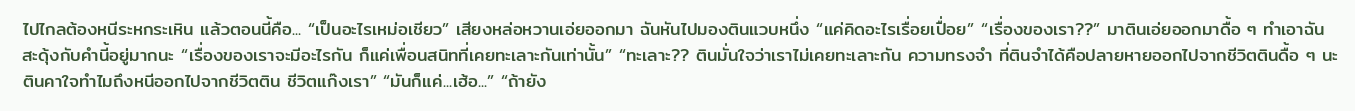ไปไกลต้องหนีระหกระเหิน แล้วตอนนี้คือ... “เป็นอะไรเหม่อเชียว” เสียงหล่อหวานเอ่ยออกมา ฉันหันไปมองตินแวบหนึ่ง “แค่คิดอะไรเรื่อยเปื่อย” “เรื่องของเรา??” มาตินเอ่ยออกมาดื้อ ๆ ทำเอาฉันสะดุ้งกับคำนี้อยู่มากนะ “เรื่องของเราจะมีอะไรกัน ก็แค่เพื่อนสนิทที่เคยทะเลาะกันเท่านั้น” “ทะเลาะ?? ตินมั่นใจว่าเราไม่เคยทะเลาะกัน ความทรงจำ ที่ตินจำได้คือปลายหายออกไปจากชีวิตตินดื้อ ๆ นะ ตินคาใจทำไมถึงหนีออกไปจากชีวิตติน ชีวิตแก๊งเรา” “มันก็แค่...เฮ้อ...” “ถ้ายัง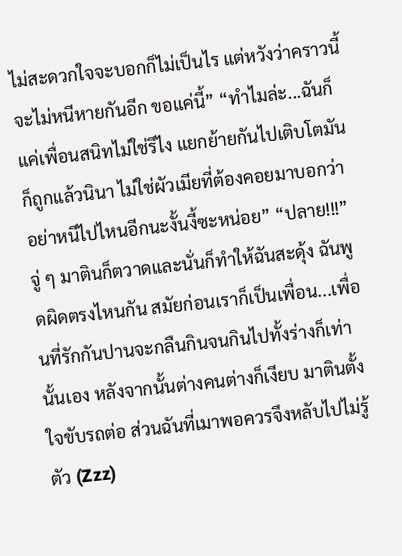ไม่สะดวกใจจะบอกก็ไม่เป็นไร แต่หวังว่าคราวนี้จะไม่หนีหายกันอีก ขอแค่นี้” “ทำไมล่ะ...ฉันก็แค่เพื่อนสนิทไม่ใช่รึไง แยกย้ายกันไปเติบโตมันก็ถูกแล้วนินา ไม่ใช่ผัวเมียที่ต้องคอยมาบอกว่าอย่าหนีไปไหนอีกนะงั้นงี้ซะหน่อย” “ปลาย!!!” จู่ ๆ มาตินก็ตวาดและนั่นก็ทำให้ฉันสะดุ้ง ฉันพูดผิดตรงไหนกัน สมัยก่อนเราก็เป็นเพื่อน...เพื่อนที่รักกันปานจะกลืนกินจนกินไปทั้งร่างก็เท่านั้นเอง หลังจากนั้นต่างคนต่างก็เงียบ มาตินตั้งใจขับรถต่อ ส่วนฉันที่เมาพอควรจึงหลับไปไม่รู้ตัว (Zzz)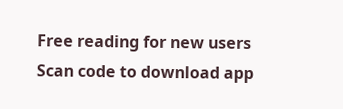Free reading for new users
Scan code to download app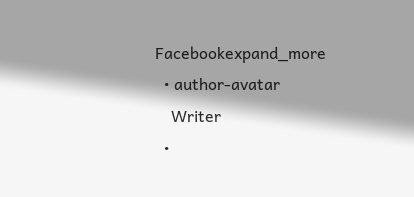Facebookexpand_more
  • author-avatar
    Writer
  •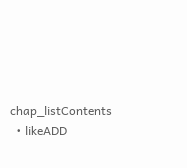chap_listContents
  • likeADD